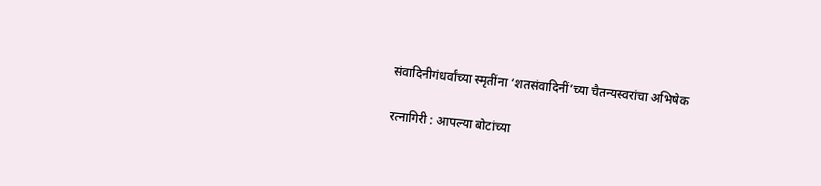संवादिनीगंधर्वांच्या स्मृतींना ‘शतसंवादिनीं’च्या चैतन्यस्वरांचा अभिषेक

रत्नागिरी : आपल्या बोटांच्या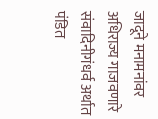जादूने मनामनांवर अधिराज्य गाजवणारे संवादिनीगंधर्व अर्थात पंडित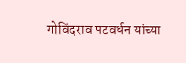गोविंदराव पटवर्धन यांच्या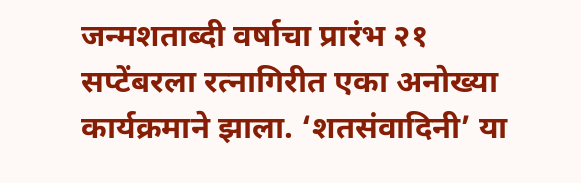जन्मशताब्दी वर्षाचा प्रारंभ २१ सप्टेंबरला रत्नागिरीत एका अनोख्या कार्यक्रमाने झाला. ‘शतसंवादिनी’ या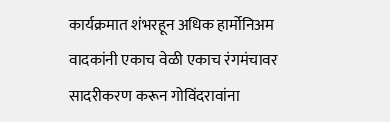कार्यक्रमात शंभरहून अधिक हार्मोनिअम वादकांनी एकाच वेळी एकाच रंगमंचावर सादरीकरण करून गोविंदरावांना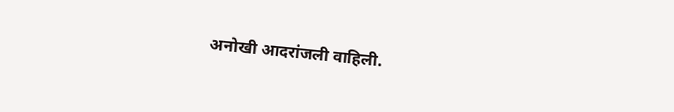अनोखी आदरांजली वाहिली.